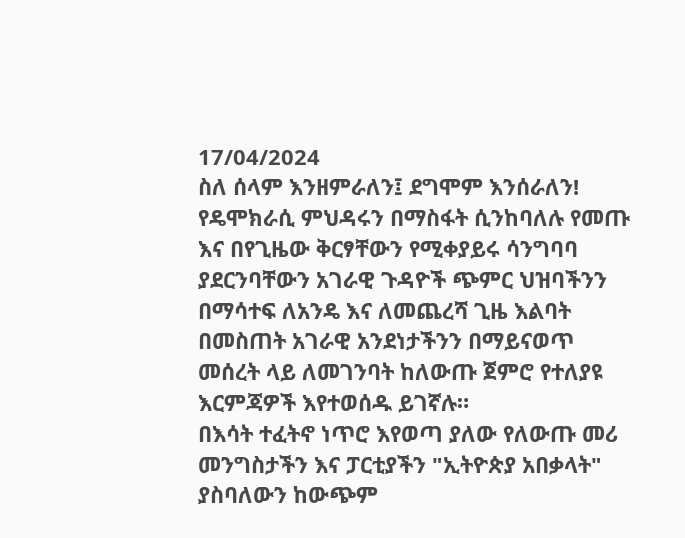17/04/2024
ስለ ሰላም እንዘምራለን፤ ደግሞም እንሰራለን!
የዴሞክራሲ ምህዳሩን በማስፋት ሲንከባለሉ የመጡ እና በየጊዜው ቅርፃቸውን የሚቀያይሩ ሳንግባባ ያደርንባቸውን አገራዊ ጉዳዮች ጭምር ህዝባችንን በማሳተፍ ለአንዴ እና ለመጨረሻ ጊዜ እልባት በመስጠት አገራዊ አንደነታችንን በማይናወጥ መሰረት ላይ ለመገንባት ከለውጡ ጀምሮ የተለያዩ እርምጃዎች እየተወሰዱ ይገኛሉ።
በእሳት ተፈትኖ ነጥሮ እየወጣ ያለው የለውጡ መሪ መንግስታችን እና ፓርቲያችን "ኢትዮጵያ አበቃላት" ያስባለውን ከውጭም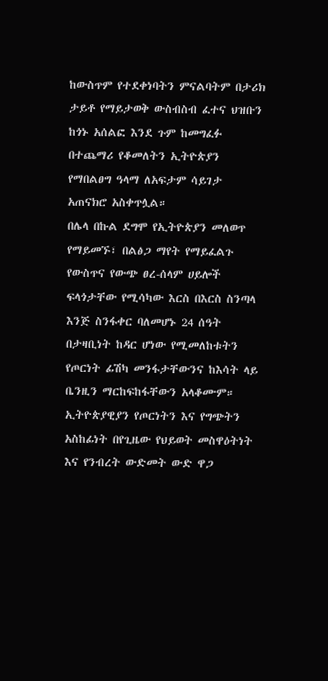ከውስጥም የተደቀነባትን ምናልባትም በታሪክ ታይቶ የማይታወቅ ውስብስብ ፈተና ህዝቡን ከጎኑ አሰልፎ እንደ ጉም ከመግፈፉ በተጨማሪ የቆመለትን ኢትዮጵያን የማበልፀግ ዓላማ ለአፍታም ሳይገታ አጠናክሮ አስቀጥሏል።
በሌላ በኩል ደግሞ የኢትዮጵያን መለወጥ የማይመኙ፣ በልፅጋ ማየት የማይፈልጉ የውስጥና የውጭ ፀረ-ሰላም ሀይሎች ፍላጎታቸው የሚሳካው እርስ በእርስ ስንጣላ እንጅ ስንፋቀር ባለመሆኑ 24 ሰዓት በታዛቢነት ከዳር ሆነው የሚመለከቱትን የጦርነት ፊሽካ መንፋታቸውንና ከእሳት ላይ ቤንዚን ማርከፍከፋቸውን አላቆሙም።
ኢትዮጵያዊያን የጦርነትን እና የግጭትን አስከፊነት በየጊዜው የህይወት መስዋዕትነት እና የንብረት ውድመት ውድ ዋጋ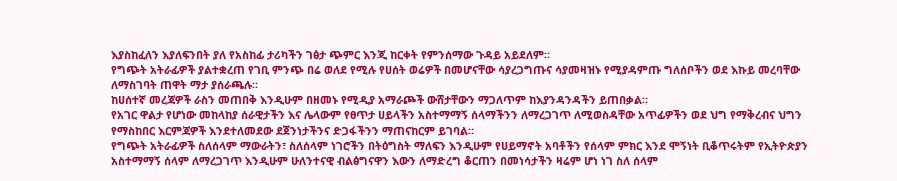እያስከፈለን እያለፍንበት ያለ የአስከፊ ታሪካችን ገፅታ ጭምር እንጂ ከርቀት የምንሰማው ጉዳይ አይደለም።
የግጭት አትራፊዎች ያልተቋረጠ የገቢ ምንጭ በሬ ወለደ የሚሉ የሀሰት ወሬዎች በመሆናቸው ሳያረጋግጡና ሳያመዛዝኑ የሚያዳምጡ ግለሰቦችን ወደ እኩይ መረባቸው ለማስገባት ጠዋት ማታ ያሰራጫሉ።
ከሀሰተኛ መረጃዎች ራስን መጠበቅ እንዲሁም በዘመኑ የሚዲያ አማራጮች ውሸታቸውን ማጋለጥም ከእያንዳንዳችን ይጠበቃል።
የአገር ዋልታ የሆነው መከላከያ ሰራዊታችን እና ሌላውም የፀጥታ ሀይላችን አስተማማኝ ሰላማችንን ለማረጋገጥ ለሚወስዳቸው አጥፊዎችን ወደ ህግ የማቅረብና ህግን የማስከበር እርምጃዎች እንደተለመደው ደጀንነታችንና ድጋፋችንን ማጠናከርም ይገባል።
የግጭት አትራፊዎች ስለሰላም ማውራትን፣ ስለሰላም ነገሮችን በትዕግስት ማለፍን እንዲሁም የሀይማኖት አባቶችን የሰላም ምክር እንደ ሞኝነት ቢቆጥሩትም የኢትዮጵያን አስተማማኝ ሰላም ለማረጋገጥ እንዲሁም ሁለንተናዊ ብልፅግናዋን እውን ለማድረግ ቆርጠን በመነሳታችን ዛሬም ሆነ ነገ ስለ ሰላም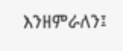እንዘምራለን፤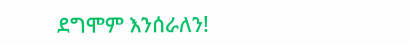ደግሞም እንሰራለን!